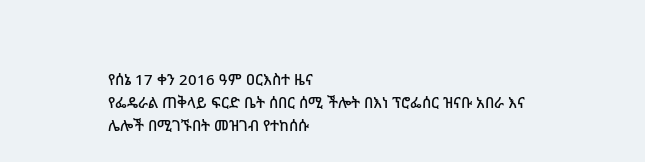የሰኔ 17 ቀን 2016 ዓም ዐርእስተ ዜና
የፌዴራል ጠቅላይ ፍርድ ቤት ሰበር ሰሚ ችሎት በእነ ፕሮፌሰር ዝናቡ አበራ እና ሌሎች በሚገኙበት መዝገብ የተከሰሱ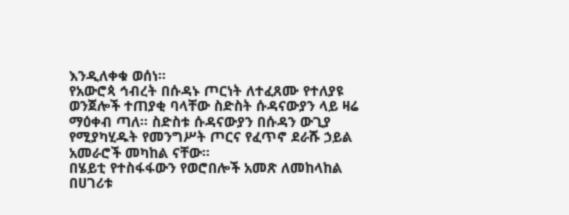እንዲለቀቁ ወሰነ።
የአውሮጳ ኅብረት በሱዳኑ ጦርነት ለተፈጸሙ የተለያዩ ወንጀሎች ተጠያቂ ባላቸው ስድስት ሱዳናውያን ላይ ዛሬ ማዕቀብ ጣለ። ስድስቱ ሱዳናውያን በሱዳን ውጊያ የሚያካሂዱት የመንግሥት ጦርና የፈጥኖ ደራሹ ኃይል አመራሮች መካከል ናቸው።
በሄይቲ የተስፋፋውን የወሮበሎች አመጽ ለመከላከል በሀገሪቱ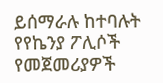ይሰማራሉ ከተባሉት የየኬንያ ፖሊሶች የመጀመሪያዎች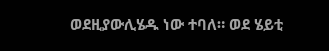ወደዚያውሊሄዱ ነው ተባለ። ወደ ሄይቲ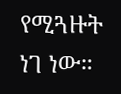የሚጓዙት ነገ ነው።